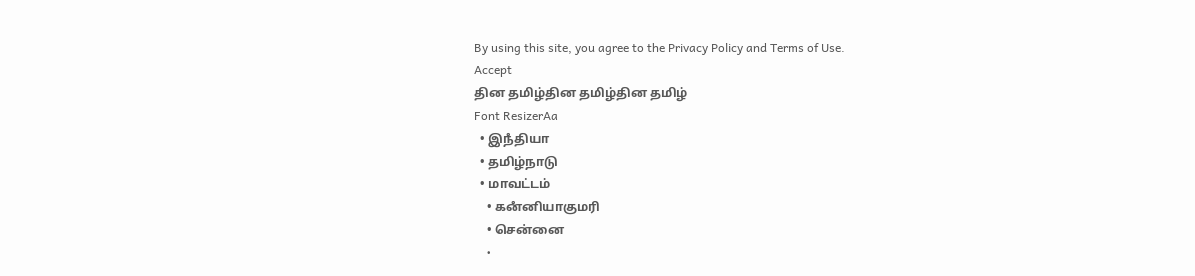By using this site, you agree to the Privacy Policy and Terms of Use.
Accept
தின தமிழ்தின தமிழ்தின தமிழ்
Font ResizerAa
  • இநஂதியா
  • தமிழ்நாடு
  • மாவட்டம்
    • கனஂனியாகுமரி
    • சென்னை
    •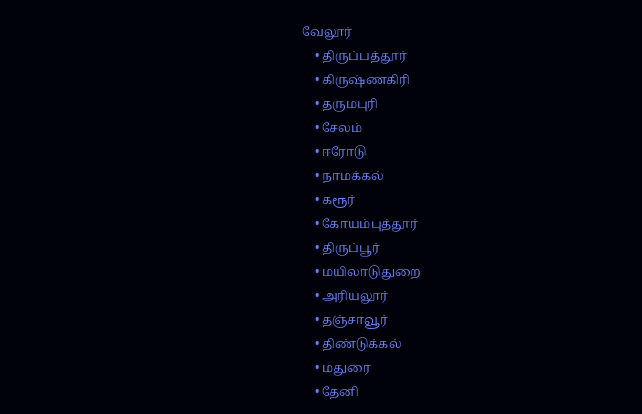வேலூர்
    • திருப்பத்தூர்
    • கிருஷ்ணகிரி
    • தருமபுரி
    • சேலம்
    • ஈரோடு
    • நாமக்கல்
    • கரூர்
    • கோயம்புத்தூர்
    • திருப்பூர்
    • மயிலாடுதுறை
    • அரியலூர்
    • தஞ்சாவூர்
    • திண்டுக்கல்
    • மதுரை
    • தேனி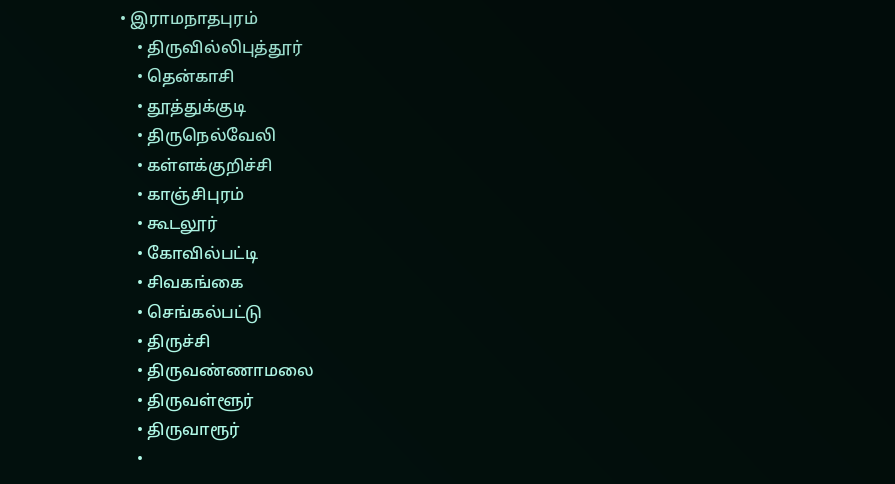• இராமநாதபுரம்
    • திருவில்லிபுத்தூர்
    • தென்காசி
    • தூத்துக்குடி
    • திருநெல்வேலி
    • கள்ளக்குறிச்சி
    • காஞ்சிபுரம்
    • கூடலூர்
    • கோவில்பட்டி
    • சிவகங்கை
    • செங்கல்பட்டு
    • திருச்சி
    • திருவண்ணாமலை
    • திருவள்ளூர்
    • திருவாரூர்
    •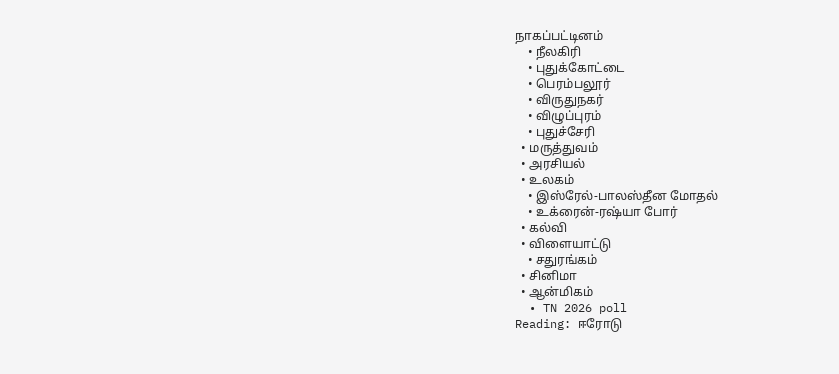நாகப்பட்டினம்
    • நீலகிரி
    • புதுக்கோட்டை
    • பெரம்பலூர்
    • விருதுநகர்
    • விழுப்புரம்
    • புதுச்சேரி
  • மருத்துவம்
  • அரசியல்
  • உலகம்
    • இஸ்ரேல்-பாலஸ்தீன மோதல்
    • உக்ரைன்-ரஷ்யா போர்
  • கல்வி
  • விளையாட்டு
    • சதுரங்கம்
  • சினிமா
  • ஆன்மிகம்
  • TN 2026 poll
Reading: ஈரோடு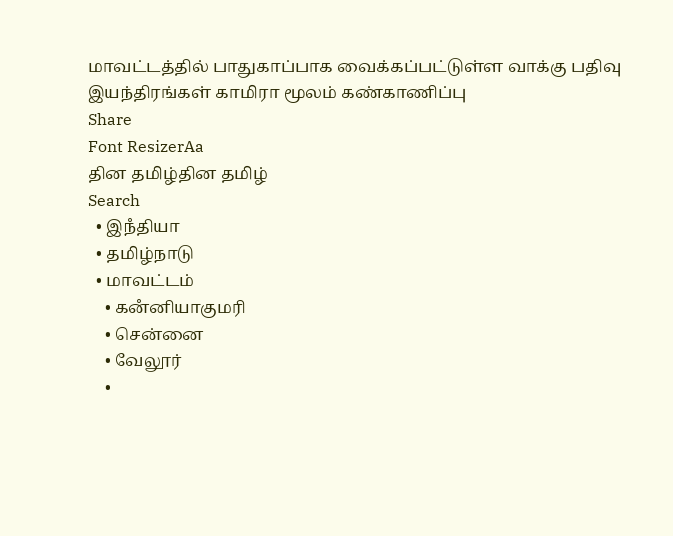மாவட்டத்தில் பாதுகாப்பாக வைக்கப்பட்டுள்ள வாக்கு பதிவு இயந்திரங்கள் காமிரா மூலம் கண்காணிப்பு
Share
Font ResizerAa
தின தமிழ்தின தமிழ்
Search
  • இநஂதியா
  • தமிழ்நாடு
  • மாவட்டம்
    • கனஂனியாகுமரி
    • சென்னை
    • வேலூர்
    •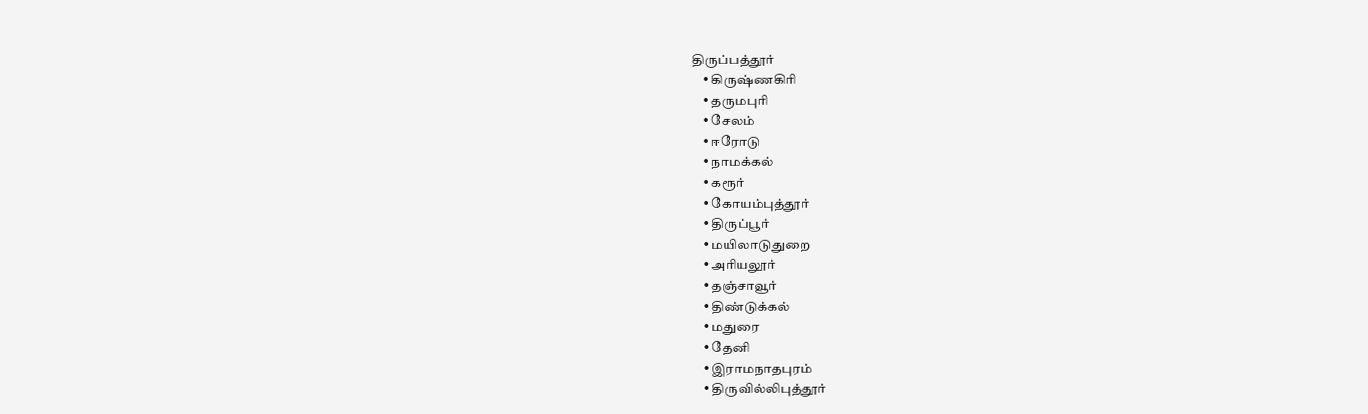திருப்பத்தூர்
    • கிருஷ்ணகிரி
    • தருமபுரி
    • சேலம்
    • ஈரோடு
    • நாமக்கல்
    • கரூர்
    • கோயம்புத்தூர்
    • திருப்பூர்
    • மயிலாடுதுறை
    • அரியலூர்
    • தஞ்சாவூர்
    • திண்டுக்கல்
    • மதுரை
    • தேனி
    • இராமநாதபுரம்
    • திருவில்லிபுத்தூர்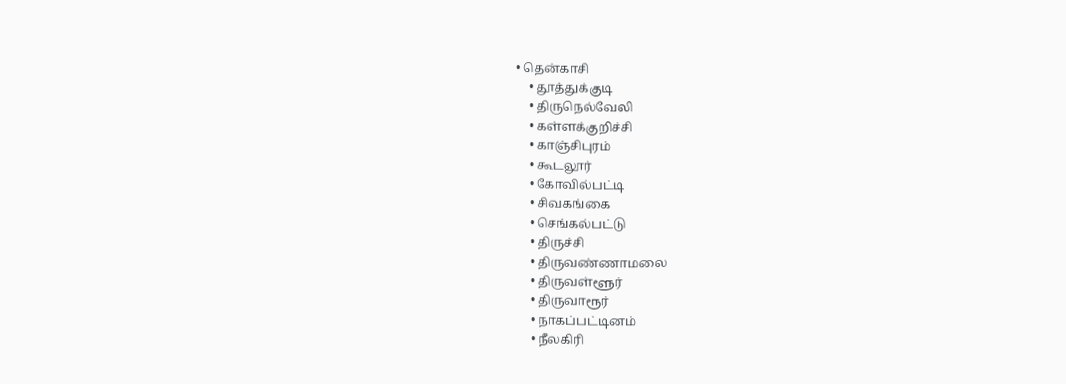• தென்காசி
    • தூத்துக்குடி
    • திருநெல்வேலி
    • கள்ளக்குறிச்சி
    • காஞ்சிபுரம்
    • கூடலூர்
    • கோவில்பட்டி
    • சிவகங்கை
    • செங்கல்பட்டு
    • திருச்சி
    • திருவண்ணாமலை
    • திருவள்ளூர்
    • திருவாரூர்
    • நாகப்பட்டினம்
    • நீலகிரி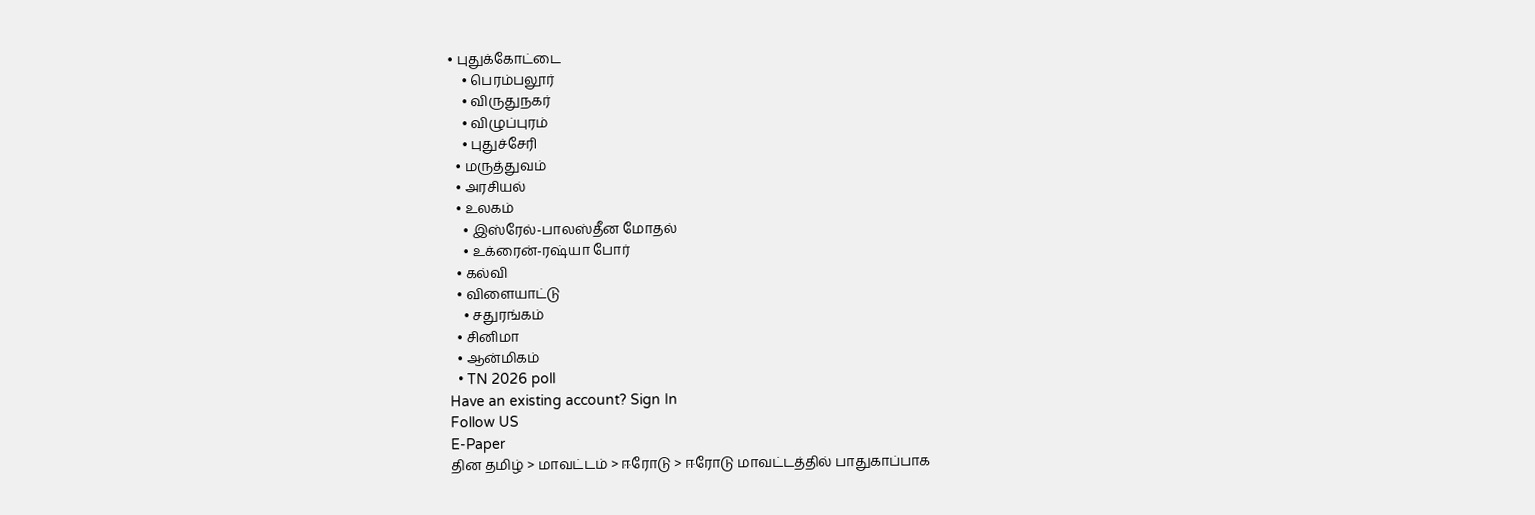• புதுக்கோட்டை
    • பெரம்பலூர்
    • விருதுநகர்
    • விழுப்புரம்
    • புதுச்சேரி
  • மருத்துவம்
  • அரசியல்
  • உலகம்
    • இஸ்ரேல்-பாலஸ்தீன மோதல்
    • உக்ரைன்-ரஷ்யா போர்
  • கல்வி
  • விளையாட்டு
    • சதுரங்கம்
  • சினிமா
  • ஆன்மிகம்
  • TN 2026 poll
Have an existing account? Sign In
Follow US
E-Paper
தின தமிழ் > மாவட்டம் > ஈரோடு > ஈரோடு மாவட்டத்தில் பாதுகாப்பாக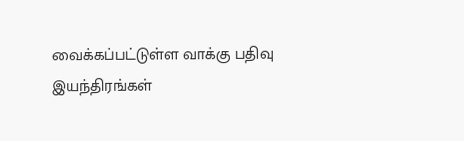வைக்கப்பட்டுள்ள வாக்கு பதிவு இயந்திரங்கள்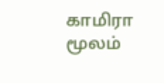காமிரா மூலம்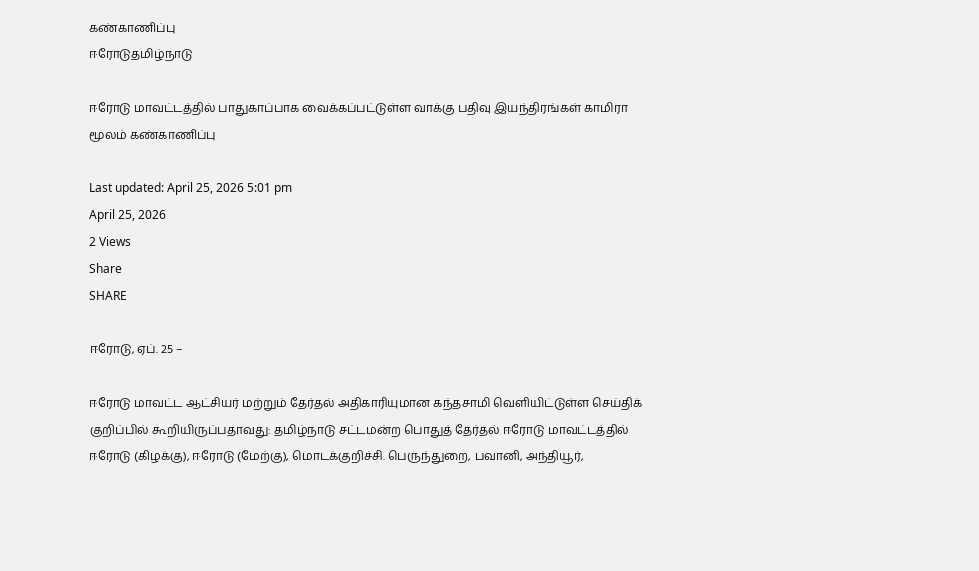கண்காணிப்பு
ஈரோடுதமிழ்நாடு

ஈரோடு மாவட்டத்தில் பாதுகாப்பாக வைக்கப்பட்டுள்ள வாக்கு பதிவு இயந்திரங்கள் காமிரா மூலம் கண்காணிப்பு

Last updated: April 25, 2026 5:01 pm
April 25, 2026
2 Views
Share
SHARE

ஈரோடு, ஏப். 25 –

ஈரோடு மாவட்ட ஆட்சியர் மற்றும் தேர்தல் அதிகாரியுமான கந்தசாமி வெளியிட்டுள்ள செய்திக் குறிப்பில் கூறியிருப்பதாவது: தமிழ்நாடு சட்டமன்ற பொதுத் தேர்தல் ஈரோடு மாவட்டத்தில் ஈரோடு (கிழக்கு), ஈரோடு (மேற்கு), மொடக்குறிச்சி. பெருந்துறை, பவானி, அந்தியூர்,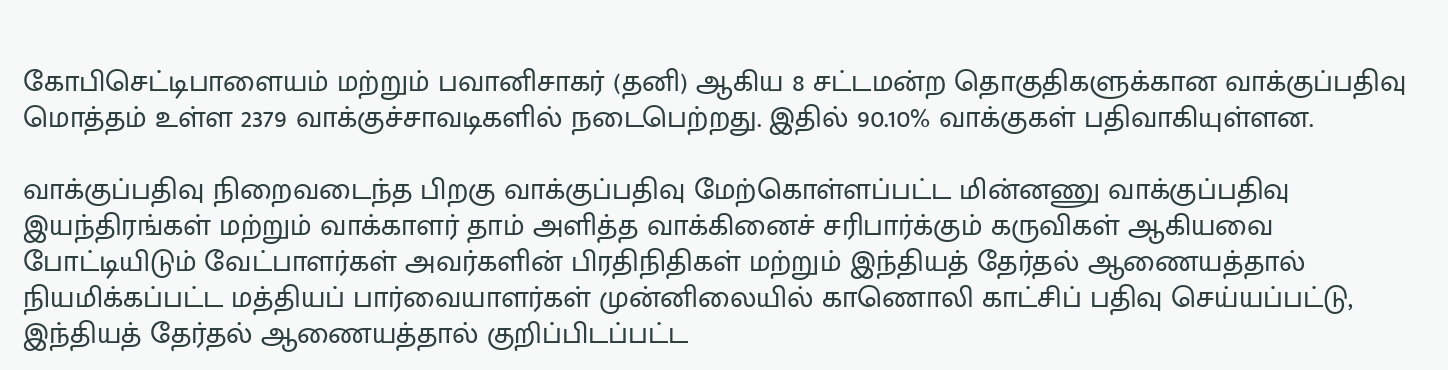கோபிசெட்டிபாளையம் மற்றும் பவானிசாகர் (தனி) ஆகிய 8 சட்டமன்ற தொகுதிகளுக்கான வாக்குப்பதிவு மொத்தம் உள்ள 2379 வாக்குச்சாவடிகளில் நடைபெற்றது. இதில் 90.10% வாக்குகள் பதிவாகியுள்ளன.

வாக்குப்பதிவு நிறைவடைந்த பிறகு வாக்குப்பதிவு மேற்கொள்ளப்பட்ட மின்னணு வாக்குப்பதிவு இயந்திரங்கள் மற்றும் வாக்காளர் தாம் அளித்த வாக்கினைச் சரிபார்க்கும் கருவிகள் ஆகியவை போட்டியிடும் வேட்பாளர்கள் அவர்களின் பிரதிநிதிகள் மற்றும் இந்தியத் தேர்தல் ஆணையத்தால் நியமிக்கப்பட்ட மத்தியப் பார்வையாளர்கள் முன்னிலையில் காணொலி காட்சிப் பதிவு செய்யப்பட்டு, இந்தியத் தேர்தல் ஆணையத்தால் குறிப்பிடப்பட்ட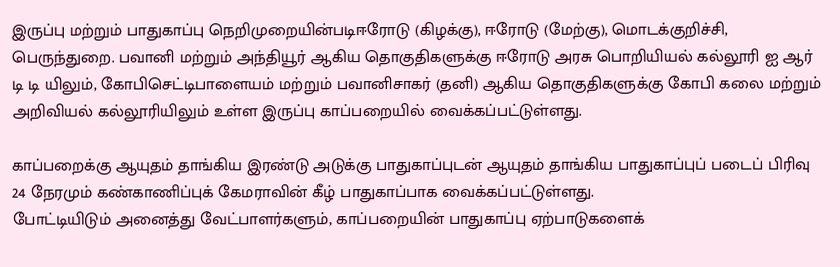இருப்பு மற்றும் பாதுகாப்பு நெறிமுறையின்படிஈரோடு (கிழக்கு), ஈரோடு (மேற்கு), மொடக்குறிச்சி, பெருந்துறை. பவானி மற்றும் அந்தியூர் ஆகிய தொகுதிகளுக்கு ஈரோடு அரசு பொறியியல் கல்லூரி ஐ ஆர் டி டி யிலும், கோபிசெட்டிபாளையம் மற்றும் பவானிசாகர் (தனி) ஆகிய தொகுதிகளுக்கு கோபி கலை மற்றும் அறிவியல் கல்லூரியிலும் உள்ள இருப்பு காப்பறையில் வைக்கப்பட்டுள்ளது.

காப்பறைக்கு ஆயுதம் தாங்கிய இரண்டு அடுக்கு பாதுகாப்புடன் ஆயுதம் தாங்கிய பாதுகாப்புப் படைப் பிரிவு 24 நேரமும் கண்காணிப்புக் கேமராவின் கீழ் பாதுகாப்பாக வைக்கப்பட்டுள்ளது.
போட்டியிடும் அனைத்து வேட்பாளர்களும், காப்பறையின் பாதுகாப்பு ஏற்பாடுகளைக்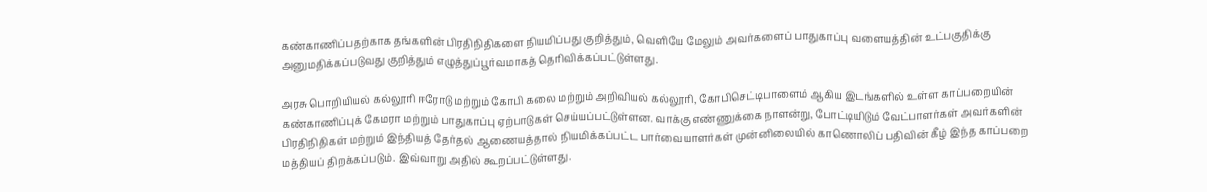கண்காணிப்பதற்காக தங்களின் பிரதிநிதிகளை நியமிப்பது குறித்தும், வெளியே மேலும் அவர்களைப் பாதுகாப்பு வளையத்தின் உட்பகுதிக்கு அனுமதிக்கப்படுவது குறித்தும் எழுத்துப்பூர்வமாகத் தெரிவிக்கப்பட்டுள்ளது.

அரசு பொறியியல் கல்லூரி ஈரோடு மற்றும் கோபி கலை மற்றும் அறிவியல் கல்லூரி, கோபிசெட்டிபாளைம் ஆகிய இடங்களில் உள்ள காப்பறையின் கண்காணிப்புக் கேமரா மற்றும் பாதுகாப்பு ஏற்பாடுகள் செய்யப்பட்டுள்ளன. வாக்கு எண்ணுக்கை நாளன்று, போட்டியிடும் வேட்பாளர்கள் அவர்களின் பிரதிநிதிகள் மற்றும் இந்தியத் தேர்தல் ஆணையத்தால் நியமிக்கப்பட்ட பார்வையாளர்கள் முன்னிலையில் காணொலிப் பதிவின் கீழ் இந்த காப்பறை மத்தியப் திறக்கப்படும். இவ்வாறு அதில் கூறப்பட்டுள்ளது.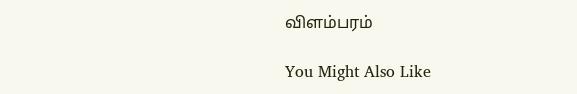விளம்பரம்

You Might Also Like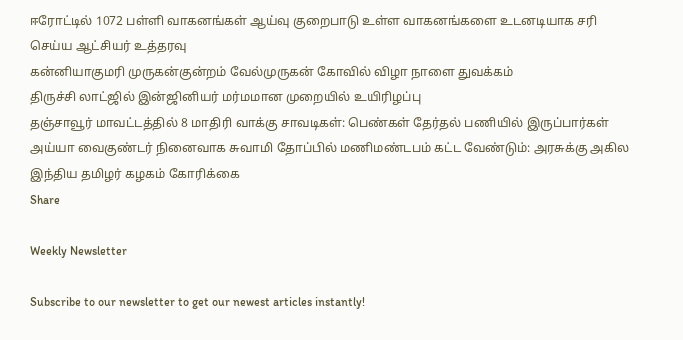ஈரோட்டில் 1072 பள்ளி வாகனங்கள் ஆய்வு குறைபாடு உள்ள வாகனங்களை உடனடியாக சரி செய்ய ஆட்சியர் உத்தரவு
கன்னியாகுமரி முருகன்குன்றம் வேல்முருகன் கோவில் விழா நாளை துவக்கம்
திருச்சி லாட்ஜில் இன்ஜினியர் மர்மமான முறையில் உயிரிழப்பு
தஞ்சாவூர் மாவட்டத்தில் 8 மாதிரி வாக்கு சாவடிகள்: பெண்கள் தேர்தல் பணியில் இருப்பார்கள்
அய்யா வைகுண்டர் நினைவாக சுவாமி தோப்பில் மணிமண்டபம் கட்ட வேண்டும்: அரசுக்கு அகில இந்திய தமிழர் கழகம் கோரிக்கை
Share

Weekly Newsletter

Subscribe to our newsletter to get our newest articles instantly!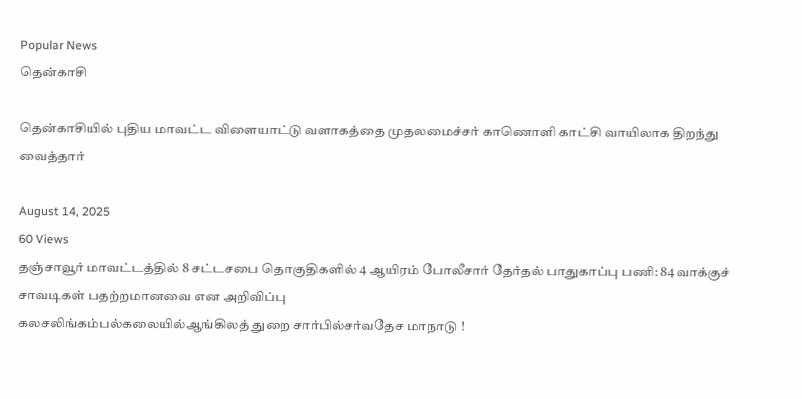Popular News
தென்காசி

தென்காசியில் புதிய மாவட்ட விளையாட்டு வளாகத்தை முதலமைச்சர் காணொளி காட்சி வாயிலாக திறந்து வைத்தார்

August 14, 2025
60 Views
தஞ்சாவூர் மாவட்டத்தில் 8 சட்டசபை தொகுதிகளில் 4 ஆயிரம் போலீசார் தேர்தல் பாதுகாப்பு பணி: 84 வாக்குச் சாவடிகள் பதற்றமானவை என அறிவிப்பு
கலசலிங்கம்பல்கலையில்ஆங்கிலத் துறை சார்பில்சர்வதேச மாநாடு !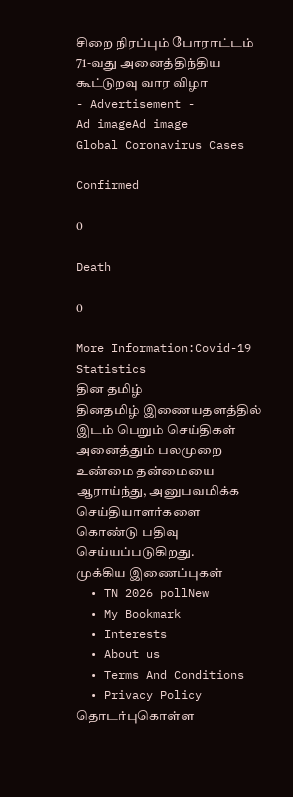சிறை நிரப்பும் போராட்டம்
71-வது அனைத்திந்திய கூட்டுறவு வார விழா
- Advertisement -
Ad imageAd image
Global Coronavirus Cases

Confirmed

0

Death

0

More Information:Covid-19 Statistics
தின தமிழ்
தினதமிழ் இணையதளத்தில் இடம் பெறும் செய்திகள் அனைத்தும் பலமுறை உண்மை தன்மையை ஆராய்ந்து, அனுபவமிக்க செய்தியாளர்களை கொண்டு பதிவு செய்யப்படுகிறது.
முக்கிய இணைப்புகள்
  • TN 2026 pollNew
  • My Bookmark
  • Interests
  • About us
  • Terms And Conditions
  • Privacy Policy
தொடர்புகொள்ள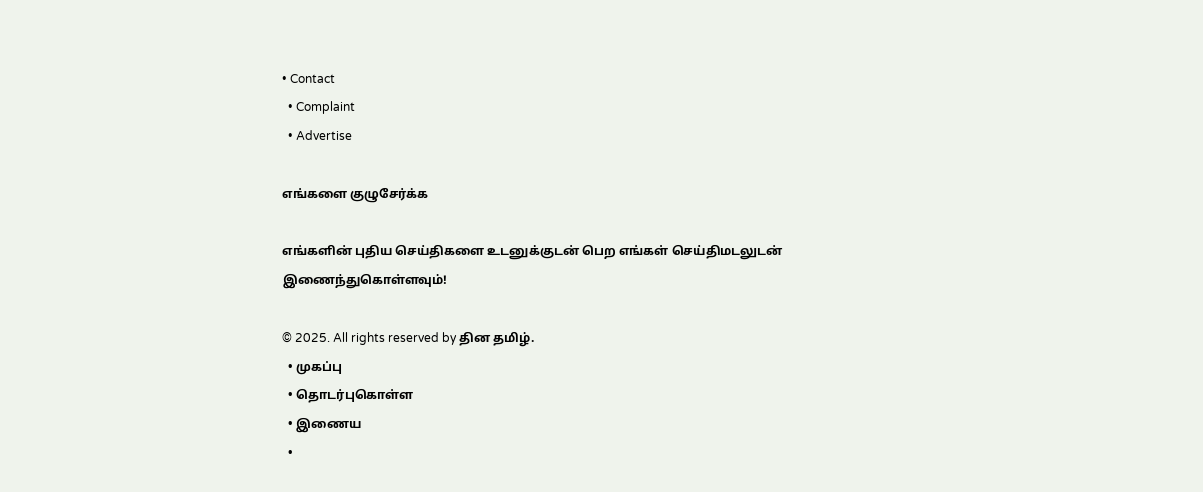• Contact
  • Complaint
  • Advertise

எங்களை குழுசேர்க்க

எங்களின் புதிய செய்திகளை உடனுக்குடன் பெற எங்கள் செய்திமடலுடன் இணைந்துகொள்ளவும்!

© 2025. All rights reserved by தின தமிழ்.
  • முகப்பு
  • தொடர்புகொள்ள
  • இணைய
  •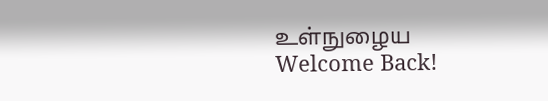உள்நுழைய
Welcome Back!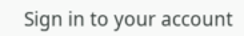Sign in to your account